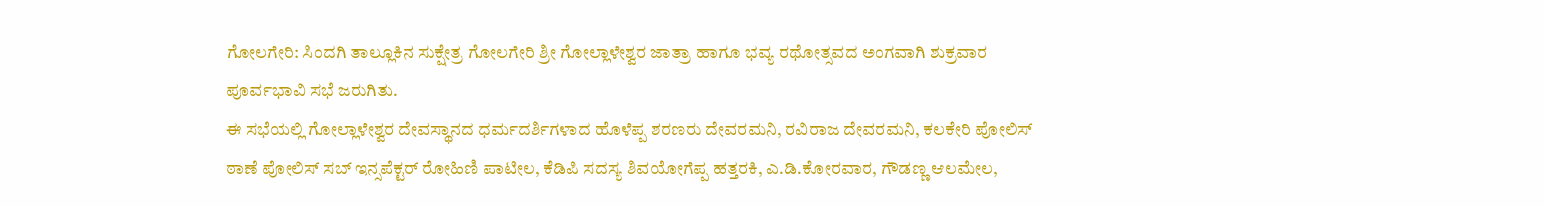ಗೋಲಗೇರಿ: ಸಿಂದಗಿ ತಾಲ್ಲೂಕಿನ ಸುಕ್ಷೇತ್ರ ಗೋಲಗೇರಿ ಶ್ರೀ ಗೋಲ್ಲಾಳೇಶ್ವರ ಜಾತ್ರಾ ಹಾಗೂ ಭವ್ಯ ರಥೋತ್ಸವದ ಅಂಗವಾಗಿ ಶುಕ್ರವಾರ ಪೂರ್ವಭಾವಿ ಸಭೆ ಜರುಗಿತು.
ಈ ಸಭೆಯಲ್ಲಿ ಗೋಲ್ಲಾಳೇಶ್ವರ ದೇವಸ್ಥಾನದ ಧರ್ಮದರ್ಶಿಗಳಾದ ಹೊಳೆಪ್ಪ ಶರಣರು ದೇವರಮನಿ, ರವಿರಾಜ ದೇವರಮನಿ, ಕಲಕೇರಿ ಪೋಲಿಸ್ ಠಾಣೆ ಪೋಲಿಸ್ ಸಬ್ ಇನ್ಸಪೆಕ್ಟರ್ ರೋಹಿಣಿ ಪಾಟೀಲ, ಕೆಡಿಪಿ ಸದಸ್ಯ ಶಿವಯೋಗೆಪ್ಪ ಹತ್ತರಕಿ, ಎ.ಡಿ.ಕೋರವಾರ, ಗೌಡಣ್ಣ ಆಲಮೇಲ,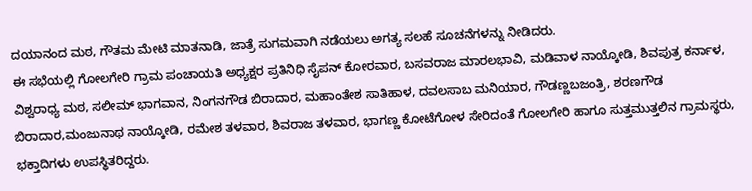ದಯಾನಂದ ಮಠ, ಗೌತಮ ಮೇಟಿ ಮಾತನಾಡಿ, ಜಾತ್ರೆ ಸುಗಮವಾಗಿ ನಡೆಯಲು ಅಗತ್ಯ ಸಲಹೆ ಸೂಚನೆಗಳನ್ನು ನೀಡಿದರು.
ಈ ಸಭೆಯಲ್ಲಿ ಗೋಲಗೇರಿ ಗ್ರಾಮ ಪಂಚಾಯತಿ ಅಧ್ಯಕ್ಷರ ಪ್ರತಿನಿಧಿ ಸೈಪನ್ ಕೋರವಾರ, ಬಸವರಾಜ ಮಾರಲಭಾವಿ, ಮಡಿವಾಳ ನಾಯ್ಕೋಡಿ, ಶಿವಪುತ್ರ ಕರ್ನಾಳ, ವಿಶ್ವರಾಧ್ಯ ಮಠ, ಸಲೀಮ್ ಭಾಗವಾನ, ನಿಂಗನಗೌಡ ಬಿರಾದಾರ, ಮಹಾಂತೇಶ ಸಾತಿಹಾಳ, ದವಲಸಾಬ ಮನಿಯಾರ, ಗೌಡಣ್ಣಬಜಂತ್ರಿ, ಶರಣಗೌಡ ಬಿರಾದಾರ,ಮಂಜುನಾಥ ನಾಯ್ಕೋಡಿ, ರಮೇಶ ತಳವಾರ, ಶಿವರಾಜ ತಳವಾರ, ಭಾಗಣ್ಣ ಕೋಟೆಗೋಳ ಸೇರಿದಂತೆ ಗೋಲಗೇರಿ ಹಾಗೂ ಸುತ್ತಮುತ್ತಲಿನ ಗ್ರಾಮಸ್ಥರು, ಭಕ್ತಾದಿಗಳು ಉಪಸ್ಥಿತರಿದ್ದರು.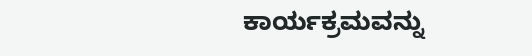ಕಾರ್ಯಕ್ರಮವನ್ನು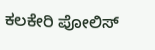ಕಲಕೇರಿ ಪೋಲಿಸ್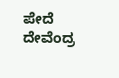ಪೇದೆ ದೇವೆಂದ್ರ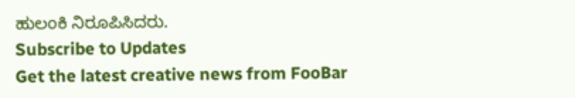ಹುಲಂಕಿ ನಿರೂಪಿಸಿದರು.
Subscribe to Updates
Get the latest creative news from FooBar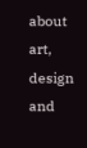about art, design and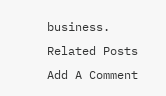business.
Related Posts
Add A Comment